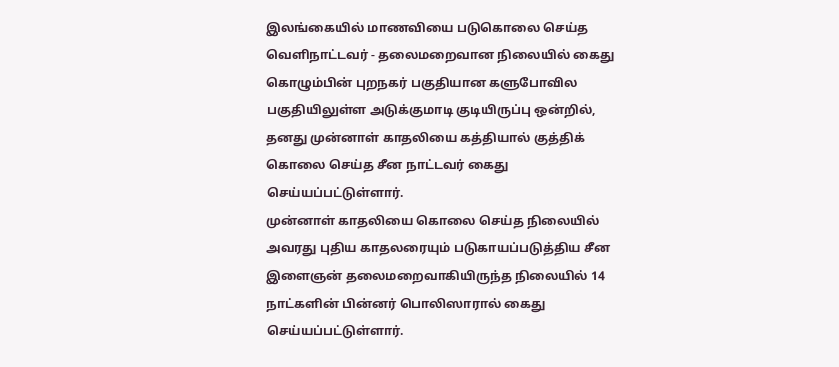இலங்கையில் மாணவியை படுகொலை செய்த வெளிநாட்டவர் - தலைமறைவான நிலையில் கைது
கொழும்பின் புறநகர் பகுதியான களுபோவில பகுதியிலுள்ள அடுக்குமாடி குடியிருப்பு ஒன்றில், தனது முன்னாள் காதலியை கத்தியால் குத்திக் கொலை செய்த சீன நாட்டவர் கைது செய்யப்பட்டுள்ளார்.
முன்னாள் காதலியை கொலை செய்த நிலையில் அவரது புதிய காதலரையும் படுகாயப்படுத்திய சீன இளைஞன் தலைமறைவாகியிருந்த நிலையில் 14 நாட்களின் பின்னர் பொலிஸாரால் கைது செய்யப்பட்டுள்ளார்.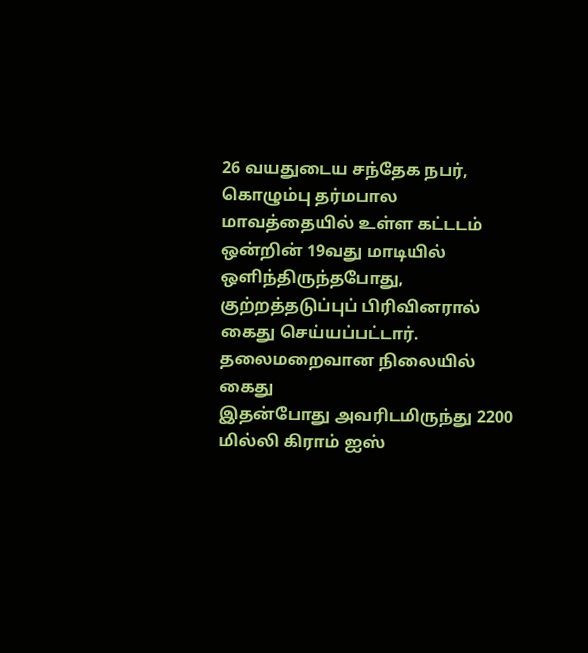26 வயதுடைய சந்தேக நபர், கொழும்பு தர்மபால மாவத்தையில் உள்ள கட்டடம் ஒன்றின் 19வது மாடியில் ஒளிந்திருந்தபோது, குற்றத்தடுப்புப் பிரிவினரால் கைது செய்யப்பட்டார்.
தலைமறைவான நிலையில் கைது
இதன்போது அவரிடமிருந்து 2200 மில்லி கிராம் ஐஸ்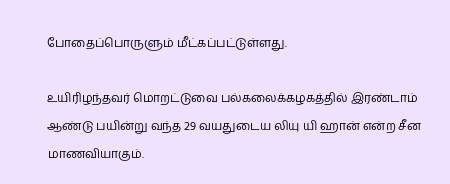போதைப்பொருளும் மீட்கப்பட்டுள்ளது.

உயிரிழந்தவர் மொறட்டுவை பல்கலைக்கழகத்தில் இரண்டாம் ஆண்டு பயின்று வந்த 29 வயதுடைய லியு யி ஹான் என்ற சீன மாணவியாகும்.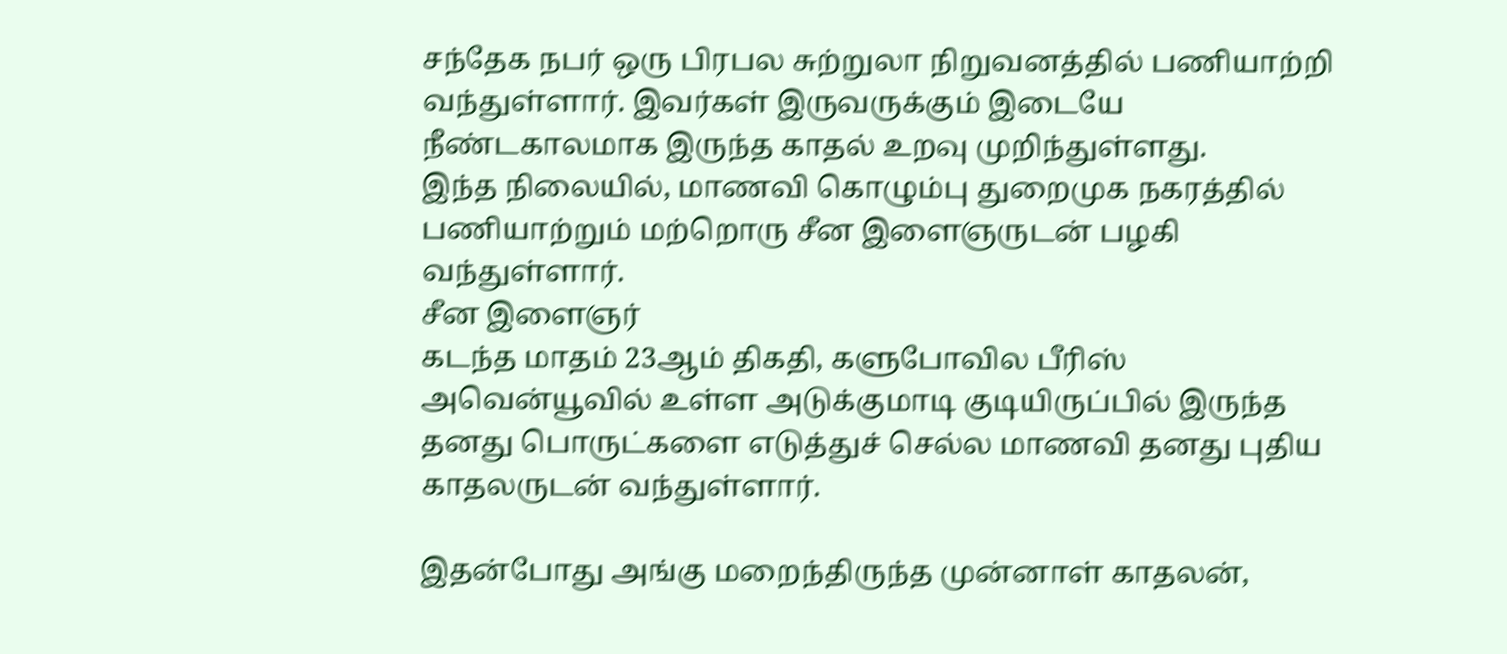சந்தேக நபர் ஒரு பிரபல சுற்றுலா நிறுவனத்தில் பணியாற்றி வந்துள்ளார். இவர்கள் இருவருக்கும் இடையே நீண்டகாலமாக இருந்த காதல் உறவு முறிந்துள்ளது.
இந்த நிலையில், மாணவி கொழும்பு துறைமுக நகரத்தில் பணியாற்றும் மற்றொரு சீன இளைஞருடன் பழகி வந்துள்ளார்.
சீன இளைஞர்
கடந்த மாதம் 23ஆம் திகதி, களுபோவில பீரிஸ் அவென்யூவில் உள்ள அடுக்குமாடி குடியிருப்பில் இருந்த தனது பொருட்களை எடுத்துச் செல்ல மாணவி தனது புதிய காதலருடன் வந்துள்ளார்.

இதன்போது அங்கு மறைந்திருந்த முன்னாள் காதலன்,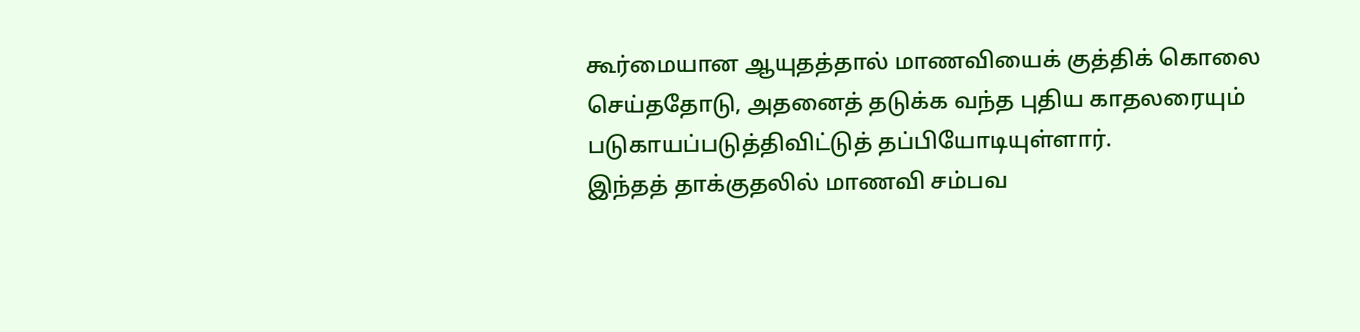கூர்மையான ஆயுதத்தால் மாணவியைக் குத்திக் கொலை செய்ததோடு, அதனைத் தடுக்க வந்த புதிய காதலரையும் படுகாயப்படுத்திவிட்டுத் தப்பியோடியுள்ளார்.
இந்தத் தாக்குதலில் மாணவி சம்பவ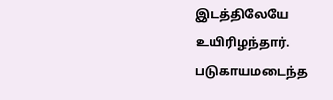இடத்திலேயே உயிரிழந்தார். படுகாயமடைந்த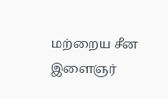மற்றைய சீன இளைஞர்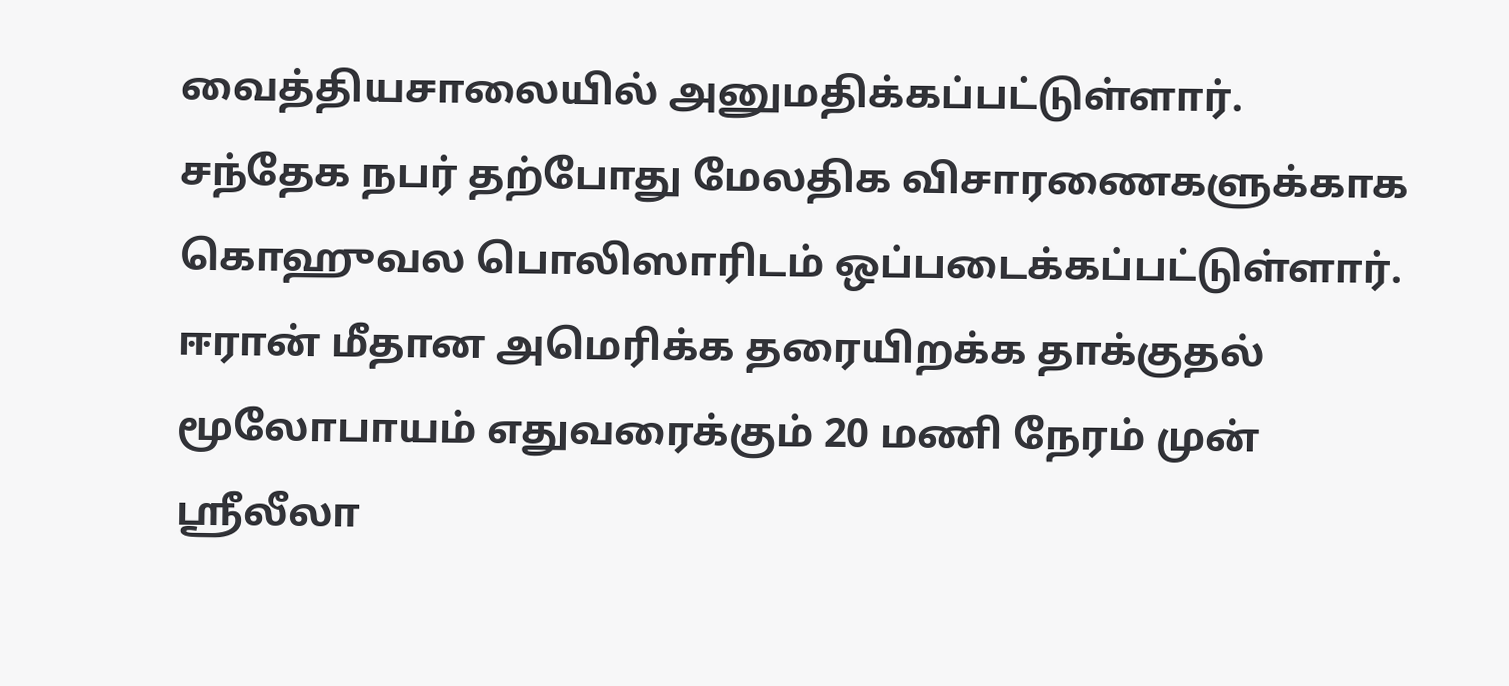வைத்தியசாலையில் அனுமதிக்கப்பட்டுள்ளார்.
சந்தேக நபர் தற்போது மேலதிக விசாரணைகளுக்காக கொஹுவல பொலிஸாரிடம் ஒப்படைக்கப்பட்டுள்ளார்.
ஈரான் மீதான அமெரிக்க தரையிறக்க தாக்குதல் மூலோபாயம் எதுவரைக்கும் 20 மணி நேரம் முன்
ஸ்ரீலீலா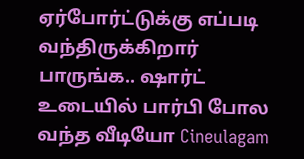ஏர்போர்ட்டுக்கு எப்படி வந்திருக்கிறார் பாருங்க.. ஷார்ட் உடையில் பார்பி போல வந்த வீடியோ Cineulagam